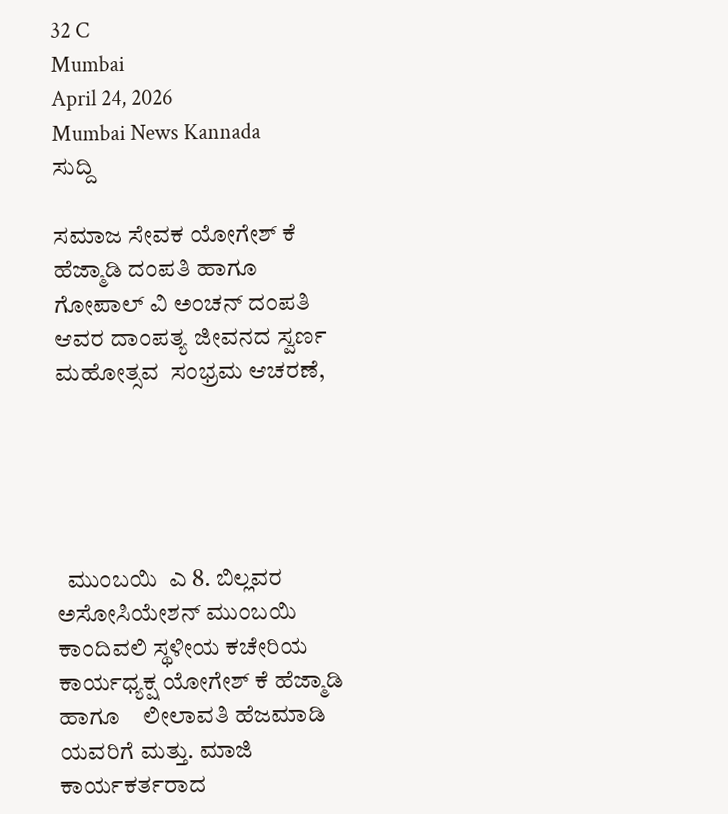32 C
Mumbai
April 24, 2026
Mumbai News Kannada
ಸುದ್ದಿ

ಸಮಾಜ ಸೇವಕ ಯೋಗೇಶ್ ಕೆ ಹೆಜ್ಮಾಡಿ‌‌ ದಂಪತಿ ಹಾಗೂ  ಗೋಪಾಲ್ ವಿ ಅಂಚನ್ ದಂಪತಿ ಆವರ ದಾಂಪತ್ಯ ಜೀವನದ ಸ್ವರ್ಣ  ಮಹೋತ್ಸವ  ಸಂಭ್ರಮ ಆಚರಣೆ,





  ಮುಂಬಯಿ  ಎ 8. ಬಿಲ್ಲವರ ಅಸೋಸಿಯೇಶನ್ ಮುಂಬಯಿ ಕಾಂದಿವಲಿ ‌ಸ್ಥಳೀಯ ಕಚೇರಿಯ  ಕಾರ್ಯಧ್ಯಕ್ಷ ಯೋಗೇಶ್ ಕೆ ಹೆಜ್ಮಾಡಿ‌‌ ಹಾಗೂ    ‌ಲೀಲಾವತಿ ಹೆಜಮಾಡಿ ಯವರಿಗೆ ಮತ್ತು. ಮಾಜಿ ಕಾರ್ಯಕರ್ತರಾದ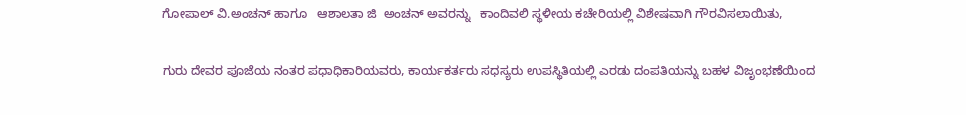ಗೋಪಾಲ್ ವಿ.ಅಂಚನ್ ಹಾಗೂ   ಆಶಾಲತಾ ಜಿ  ಅಂಚನ್ ಅವರನ್ನು   ಕಾಂದಿವಲಿ ‌ಸ್ಥಳೀಯ ಕಚೇರಿಯಲ್ಲಿ ವಿಶೇಷವಾಗಿ ಗೌರವಿಸಲಾಯಿತು,

ಗುರು ದೇವರ ಪೂಜೆಯ ನಂತರ ಪಧಾಧಿಕಾರಿಯವರು, ಕಾರ್ಯಕರ್ತರು ಸಧಸ್ಯರು ಉಪಸ್ಥಿತಿಯಲ್ಲಿ ಎರಡು ದಂಪತಿಯನ್ನು ‌ಬಹಳ ವಿಜೃಂಭಣೆಯಿಂದ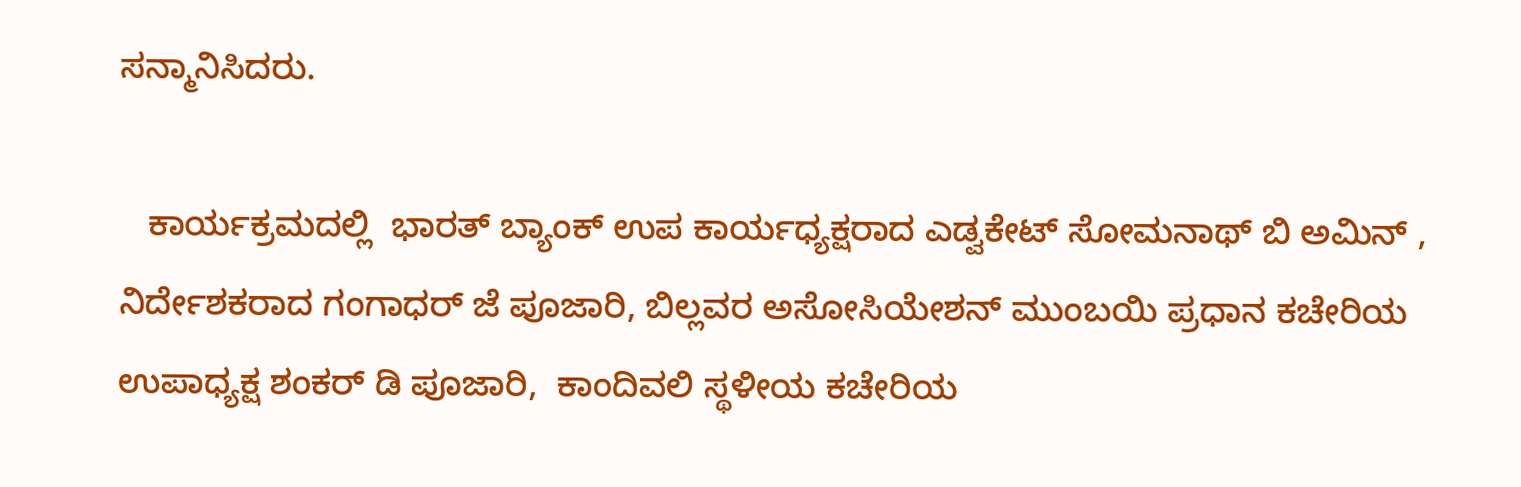ಸನ್ಮಾನಿ‌ಸಿದರು.

   ಕಾರ್ಯಕ್ರಮದಲ್ಲಿ  ಭಾರತ್ ಬ್ಯಾಂಕ್ ಉಪ ಕಾರ್ಯಧ್ಯಕ್ಷರಾದ‌ ಎಡ್ವಕೇಟ್ ಸೋಮನಾಥ್ ಬಿ ಅಮಿನ್ , ನಿರ್ದೇಶಕರಾದ ಗಂಗಾಧರ್ ಜೆ ಪೂಜಾರಿ, ಬಿಲ್ಲವರ ಅಸೋಸಿಯೇಶನ್ ಮುಂಬಯಿ ಪ್ರಧಾನ ಕಚೇರಿಯ ಉಪಾಧ್ಯಕ್ಷ ಶಂಕರ್ ಡಿ ಪೂಜಾರಿ,  ಕಾಂದಿವಲಿ ‌ಸ್ಥಳೀಯ ಕಚೇರಿಯ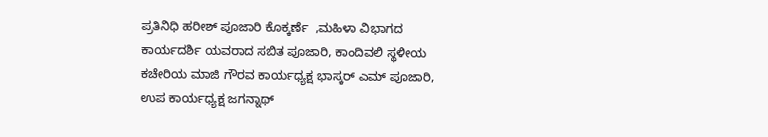ಪ್ರತಿನಿಧಿ ಹರೀಶ್ ಪೂಜಾರಿ ಕೊಕ್ಕರ್ಣೆ  ,ಮಹಿಳಾ ವಿಭಾಗದ ಕಾರ್ಯದರ್ಶಿ ಯವರಾದ ಸಬಿತ ಪೂಜಾರಿ, ಕಾಂದಿವಲಿ ಸ್ಥಳೀಯ ಕಚೇರಿಯ ಮಾಜಿ ಗೌರವ ಕಾರ್ಯಧ್ಯಕ್ಷ ಭಾಸ್ಕರ್ ಎಮ್ ಪೂಜಾರಿ, ಉಪ ಕಾರ್ಯಧ್ಯಕ್ಷ ಜಗನ್ನಾಥ್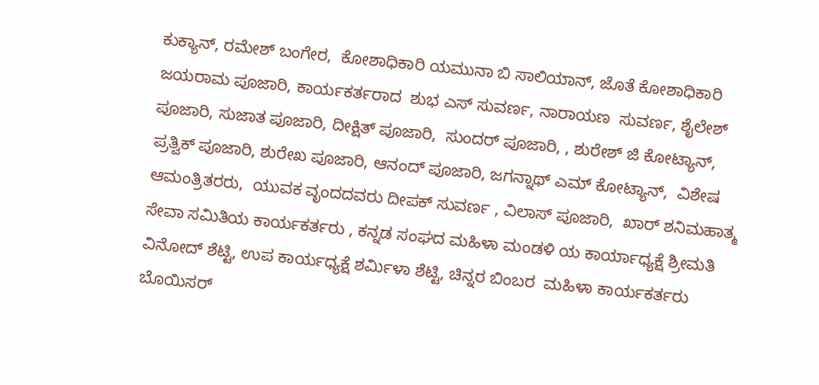ಕುಕ್ಯಾನ್, ರಮೇಶ್ ಬಂಗೇರ,  ಕೋಶಾಧಿಕಾರಿ ಯಮುನಾ ಬಿ ಸಾಲಿಯಾನ್, ಜೊತೆ ಕೋಶಾಧಿಕಾರಿ ಜಯರಾಮ ಪೂಜಾರಿ, ಕಾರ್ಯಕರ್ತರಾದ  ಶುಭ ಎಸ್ ಸುವರ್ಣ, ನಾರಾಯಣ  ಸುವರ್ಣ, ಶೈಲೇಶ್ ಪೂಜಾರಿ, ಸುಜಾತ‌ ಪೂಜಾರಿ, ದೀಕ್ಷಿತ್ ಪೂಜಾರಿ,  ಸುಂದರ್ ಪೂಜಾರಿ, , ಶುರೇಶ್ ಜಿ ಕೋಟ್ಯಾನ್,  ಪ್ರತ್ವಿಕ್ ಪೂಜಾರಿ, ಶುರೇಖ ಪೂಜಾರಿ, ಆನಂದ್ ಪೂಜಾರಿ, ಜಗನ್ನಾಥ್ ಎಮ್ ಕೋಟ್ಯಾನ್,  ವಿಶೇಷ ಆಮಂತ್ರಿತರರು,  ಯುವಕ ವೃಂದದವರು ದೀಪಕ್ ಸುವರ್ಣ , ವಿಲಾಸ್ ಪೂಜಾರಿ,  ಖಾರ್ ಶನಿಮಹಾತ್ಮ ಸೇವಾ ಸಮಿತಿಯ ಕಾರ್ಯಕರ್ತರು , ಕನ್ನಡ ಸಂಘದ ಮಹಿಳಾ ಮಂಡಳಿ ಯ ಕಾರ್ಯಾಧ್ಯಕ್ಷೆ ಶ್ರೀಮತಿ ವಿನೋದ್ ಶೆಟ್ಟಿ, ಉಪ ಕಾರ್ಯಧ್ಯಕ್ಷೆ ಶರ್ಮಿಳಾ ಶೆಟ್ಟಿ, ಚಿನ್ನರ ಬಿಂಬರ  ಮಹಿಳಾ ಕಾರ್ಯಕರ್ತರು  ಬೊಯಿಸರ್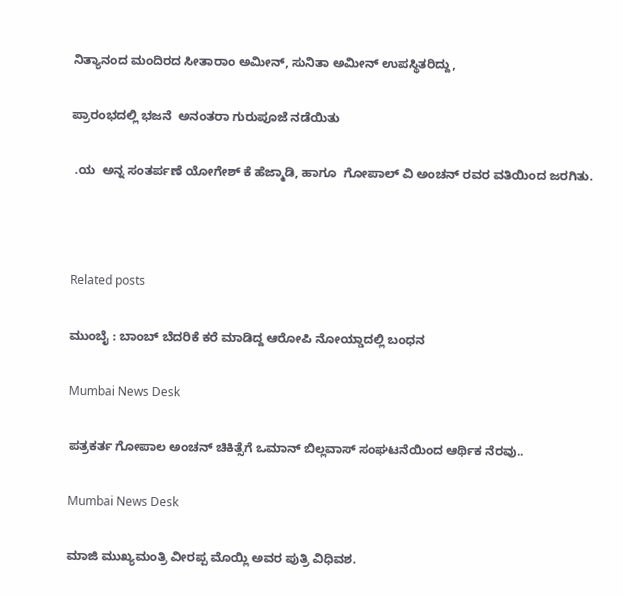ನಿತ್ಯಾನಂದ ಮಂದಿರದ ಸೀತಾರಾಂ ಅಮೀನ್, ಸುನಿತಾ ಅಮೀನ್ ಉಪಸ್ಥಿತರಿದ್ದು,

ಪ್ರಾರಂಭದಲ್ಲಿ ಭಜನೆ  ಅನಂತರಾ ಗುರುಪೂಜೆ ನಡೆಯಿತು

 .ಯ  ಅನ್ನ ಸಂತರ್ಪಣೆ ಯೋಗೇಶ್ ಕೆ ಹೆಜ್ಮಾಡಿ‌‌, ಹಾಗೂ  ಗೋಪಾಲ್ ವಿ ಅಂಚನ್ ರವರ ವತಿಯಿಂದ ಜರಗಿತು.



Related posts

ಮುಂಬೈ : ಬಾಂಬ್ ಬೆದರಿಕೆ ಕರೆ ಮಾಡಿದ್ದ ಆರೋಪಿ ನೋಯ್ಡಾದಲ್ಲಿ ಬಂಧನ

Mumbai News Desk

ಪತ್ರಕರ್ತ ಗೋಪಾಲ ಅಂಚನ್ ಚಿಕಿತ್ಸೆಗೆ ಒಮಾನ್ ಬಿಲ್ಲವಾಸ್ ಸಂಘಟನೆಯಿಂದ ಆರ್ಥಿಕ ನೆರವು..

Mumbai News Desk

ಮಾಜಿ ಮುಖ್ಯಮಂತ್ರಿ ವೀರಪ್ಪ ಮೊಯ್ಲಿ ಅವರ ಪುತ್ರಿ ವಿಧಿವಶ.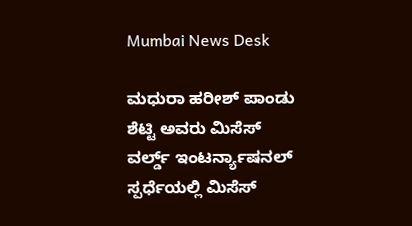Mumbai News Desk

ಮಧುರಾ ಹರೀಶ್ ಪಾಂಡು ಶೆಟ್ಟಿ ಅವರು ಮಿಸೆಸ್ ವರ್ಲ್ಡ್ ಇಂಟರ್ನ್ಯಾಷನಲ್ ಸ್ಪರ್ಧೆಯಲ್ಲಿ ಮಿಸೆಸ್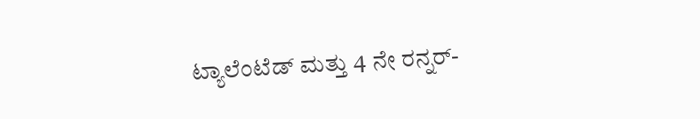ಟ್ಯಾಲೆಂಟೆಡ್ ಮತ್ತು 4 ನೇ ರನ್ನರ್-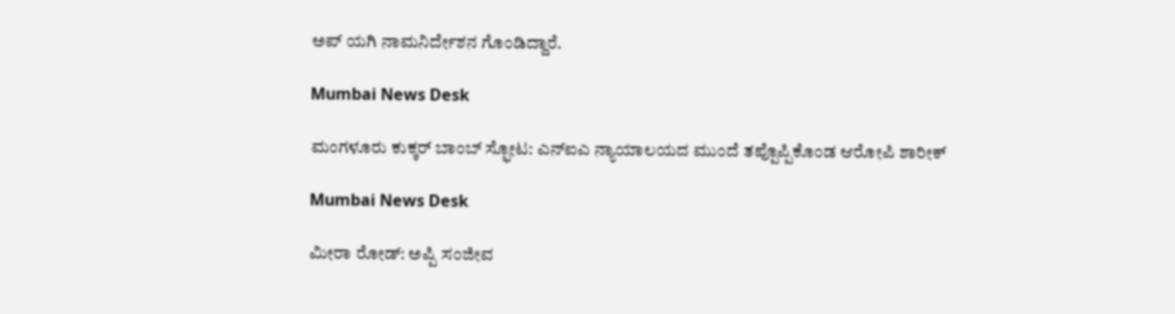ಅಪ್ ಯಗಿ ನಾಮನಿರ್ದೇಶನ ಗೊಂಡಿದ್ದಾರೆ.

Mumbai News Desk

ಮಂಗಳೂರು ಕುಕ್ಕರ್ ಬಾಂಬ್ ಸ್ಫೋಟ: ಎನ್ಐಎ ನ್ಯಾಯಾಲಯದ ಮುಂದೆ ತಪ್ಪೊಪ್ಪಿಕೊಂಡ ಆರೋಪಿ ಶಾರೀಕ್

Mumbai News Desk

ಮೀರಾ ರೋಡ್: ಅಪ್ಪಿ ಸಂಜೀವ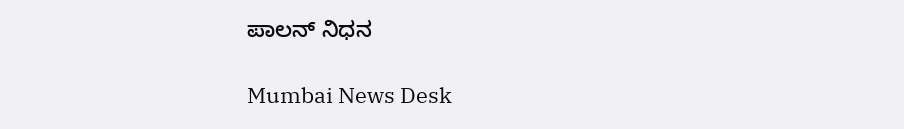ಪಾಲನ್ ನಿಧನ

Mumbai News Desk